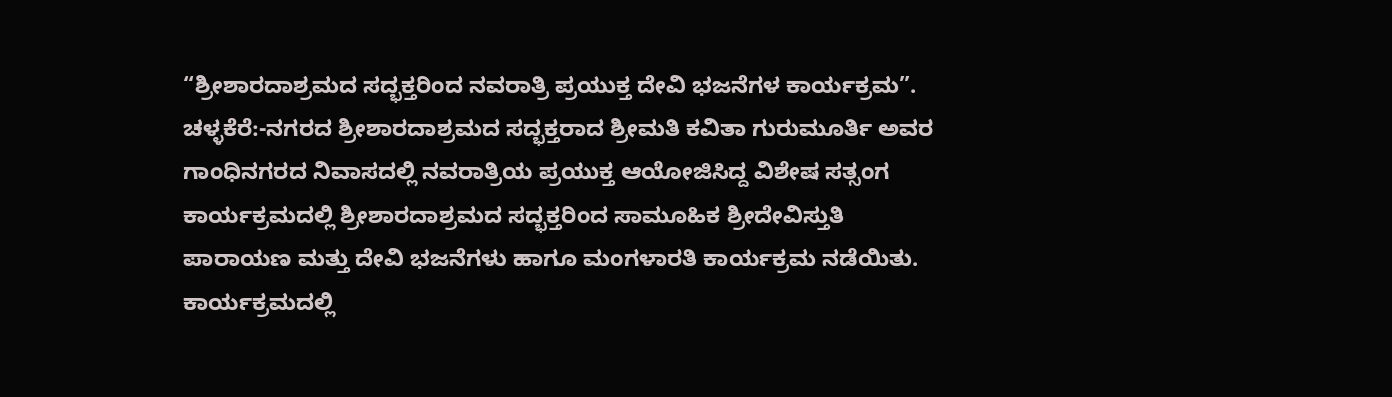“ಶ್ರೀಶಾರದಾಶ್ರಮದ ಸದ್ಭಕ್ತರಿಂದ ನವರಾತ್ರಿ ಪ್ರಯುಕ್ತ ದೇವಿ ಭಜನೆಗಳ ಕಾರ್ಯಕ್ರಮ”. ಚಳ್ಳಕೆರೆ:-ನಗರದ ಶ್ರೀಶಾರದಾಶ್ರಮದ ಸದ್ಭಕ್ತರಾದ ಶ್ರೀಮತಿ ಕವಿತಾ ಗುರುಮೂರ್ತಿ ಅವರ ಗಾಂಧಿನಗರದ ನಿವಾಸದಲ್ಲಿ ನವರಾತ್ರಿಯ ಪ್ರಯುಕ್ತ ಆಯೋಜಿಸಿದ್ದ ವಿಶೇಷ ಸತ್ಸಂಗ ಕಾರ್ಯಕ್ರಮದಲ್ಲಿ ಶ್ರೀಶಾರದಾಶ್ರಮದ ಸದ್ಭಕ್ತರಿಂದ ಸಾಮೂಹಿಕ ಶ್ರೀದೇವಿಸ್ತುತಿ ಪಾರಾಯಣ ಮತ್ತು ದೇವಿ ಭಜನೆಗಳು ಹಾಗೂ ಮಂಗಳಾರತಿ ಕಾರ್ಯಕ್ರಮ ನಡೆಯಿತು. ಕಾರ್ಯಕ್ರಮದಲ್ಲಿ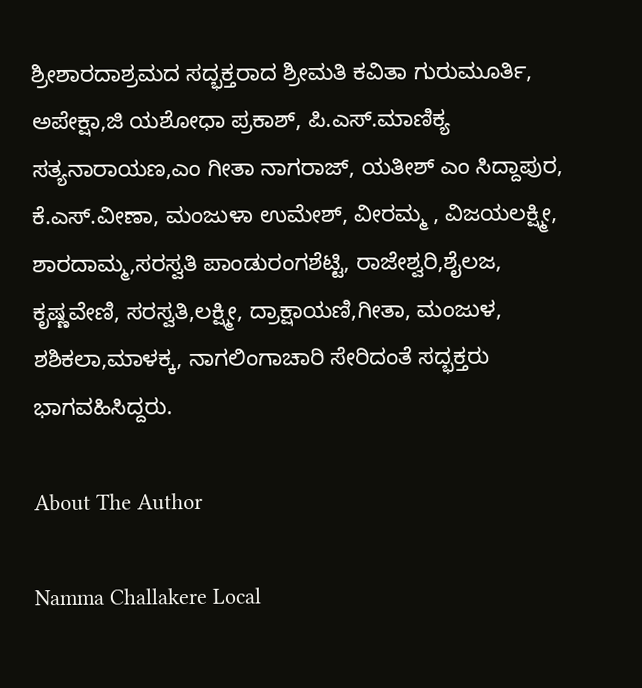ಶ್ರೀಶಾರದಾಶ್ರಮದ ಸದ್ಭಕ್ತರಾದ ಶ್ರೀಮತಿ ಕವಿತಾ ಗುರುಮೂರ್ತಿ, ಅಪೇಕ್ಷಾ,ಜಿ ಯಶೋಧಾ ಪ್ರಕಾಶ್, ಪಿ.ಎಸ್.ಮಾಣಿಕ್ಯ ಸತ್ಯನಾರಾಯಣ,ಎಂ ಗೀತಾ ನಾಗರಾಜ್, ಯತೀಶ್ ಎಂ ಸಿದ್ದಾಪುರ, ಕೆ.ಎಸ್.ವೀಣಾ, ಮಂಜುಳಾ ಉಮೇಶ್, ವೀರಮ್ಮ , ವಿಜಯಲಕ್ಷ್ಮೀ, ಶಾರದಾಮ್ಮ,ಸರಸ್ವತಿ ಪಾಂಡುರಂಗಶೆಟ್ಟಿ, ರಾಜೇಶ್ವರಿ,ಶೈಲಜ, ಕೃಷ್ಣವೇಣಿ, ಸರಸ್ವತಿ,ಲಕ್ಷ್ಮೀ, ದ್ರಾಕ್ಷಾಯಣಿ,ಗೀತಾ, ಮಂಜುಳ, ಶಶಿಕಲಾ,ಮಾಳಕ್ಕ, ನಾಗಲಿಂಗಾಚಾರಿ ಸೇರಿದಂತೆ ಸದ್ಭಕ್ತರು ಭಾಗವಹಿಸಿದ್ದರು.

About The Author

Namma Challakere Local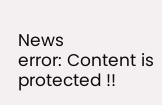News
error: Content is protected !!